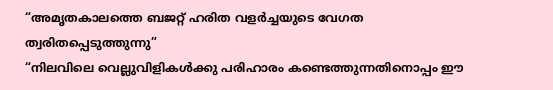“അമൃതകാലത്തെ ബജറ്റ് ഹരിത വളർച്ചയുടെ വേഗത ത്വരിതപ്പെടുത്തുന്നു”
“നിലവിലെ വെല്ലുവിളികൾക്കു പരിഹാരം കണ്ടെത്തുന്നതിനൊപ്പം ഈ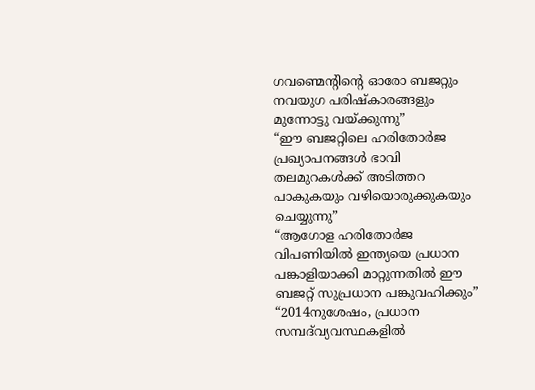ഗവണ്മെന്റിന്റെ ഓരോ ബജറ്റും നവയുഗ പരിഷ്കാരങ്ങളും മുന്നോട്ടു വയ്ക്കുന്നു”
“ഈ ബജറ്റിലെ ഹരിതോർജ പ്രഖ്യാപനങ്ങൾ ഭാവി തലമുറകൾക്ക് അടിത്തറ പാകുകയും വഴിയൊരുക്കുകയും ചെയ്യുന്നു”
“ആഗോള ഹരിതോർജ വിപണിയിൽ ഇന്ത്യയെ പ്രധാന പങ്കാളിയാക്കി മാറ്റുന്നതിൽ ഈ ബജറ്റ് സുപ്രധാന പങ്കുവഹിക്കും”
“2014നുശേഷം, പ്രധാന സമ്പദ്‌വ്യവസ്ഥകളിൽ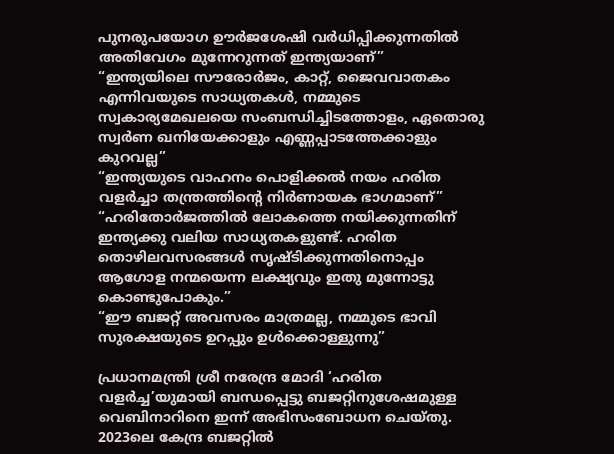പുനരുപയോഗ ഊർജശേഷി വർധിപ്പിക്കുന്നതിൽ അതിവേഗം മുന്നേറുന്നത് ഇന്ത്യയാണ്”
“ഇന്ത്യയിലെ സൗരോർജം, കാറ്റ്, ജൈവവാതകം എന്നിവയുടെ സാധ്യതകൾ, നമ്മുടെ സ്വകാര്യമേഖലയെ സംബന്ധിച്ചിടത്തോളം, ഏതൊരു സ്വർണ ഖനിയേക്കാളും എണ്ണപ്പാടത്തേക്കാളും കുറവല്ല”
“ഇന്ത്യയുടെ വാഹനം പൊളിക്കൽ നയം ഹരിത വളർച്ചാ തന്ത്രത്തിന്റെ നിർണായക ഭാഗമാണ്”
“ഹരിതോർജത്തിൽ ലോകത്തെ നയിക്കുന്നതിന് ഇന്ത്യക്കു വലിയ സാധ്യതകളുണ്ട്. ഹരിത തൊഴിലവസരങ്ങൾ സൃഷ്ടിക്കുന്നതിനൊപ്പം ആഗോള നന്മയെന്ന ലക്ഷ്യവും ഇതു മുന്നോട്ടു കൊണ്ടുപോകും.”
“ഈ ബജറ്റ് അവസരം മാത്രമല്ല, നമ്മുടെ ഭാവി സുരക്ഷയുടെ ഉറപ്പും ഉൾക്കൊള്ളുന്നു”

പ്രധാനമന്ത്രി ശ്രീ നരേന്ദ്ര മോദി ‘ഹരിത വളർച്ച’യുമായി ബന്ധപ്പെട്ടു ബജറ്റിനുശേഷമുള്ള വെബിനാറിനെ ഇന്ന് അഭിസംബോധന ചെയ്തു. 2023ലെ കേന്ദ്ര ബജറ്റിൽ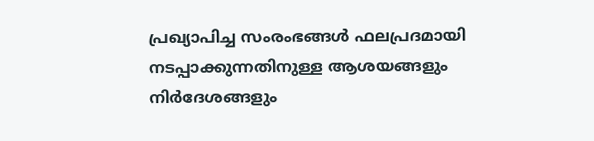പ്രഖ്യാപിച്ച സംരംഭങ്ങൾ ഫലപ്രദമായി നടപ്പാക്കുന്നതിനുള്ള ആശയങ്ങളും നിർദേശങ്ങളും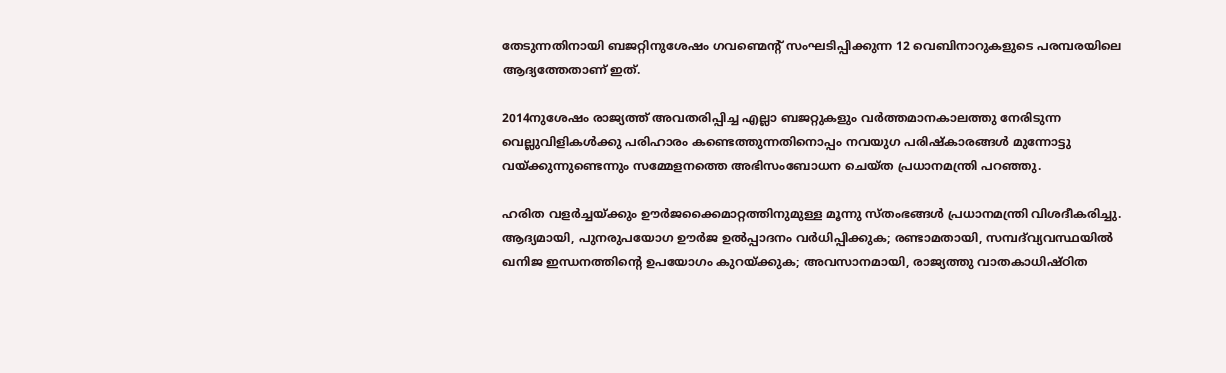തേടുന്നതിനായി ബജറ്റിനുശേഷം ഗവണ്മെന്റ് സംഘടിപ്പിക്കുന്ന 12 വെബിനാറുകളുടെ പരമ്പരയിലെ ആദ്യത്തേതാണ് ഇത്.

2014നുശേഷം രാജ്യത്ത് അവതരിപ്പിച്ച എല്ലാ ബജറ്റുകളും വർത്തമാനകാലത്തു നേരിടുന്ന വെല്ലുവിളികൾക്കു പരിഹാരം കണ്ടെത്തുന്നതിനൊപ്പം നവയുഗ പരിഷ്കാരങ്ങൾ മുന്നോട്ടു വയ്ക്കുന്നുണ്ടെന്നും സമ്മേളനത്തെ അഭിസംബോധന ചെയ്ത പ്രധാനമന്ത്രി പറഞ്ഞു.

ഹരിത വളർച്ചയ്ക്കും ഊർജക്കൈമാറ്റത്തിനുമുള്ള മൂന്നു സ്തംഭങ്ങൾ പ്രധാനമന്ത്രി വിശദീകരിച്ചു. ആദ്യമായി, പുനരുപയോഗ ഊർജ ഉൽപ്പാദനം വർധിപ്പിക്കുക; രണ്ടാമതായി, സമ്പദ്‌വ്യവസ്ഥയിൽ ഖനിജ ഇന്ധനത്തിന്റെ ഉപയോഗം കുറയ്ക്കുക; അവസാനമായി, രാജ്യത്തു വാതകാധിഷ്ഠിത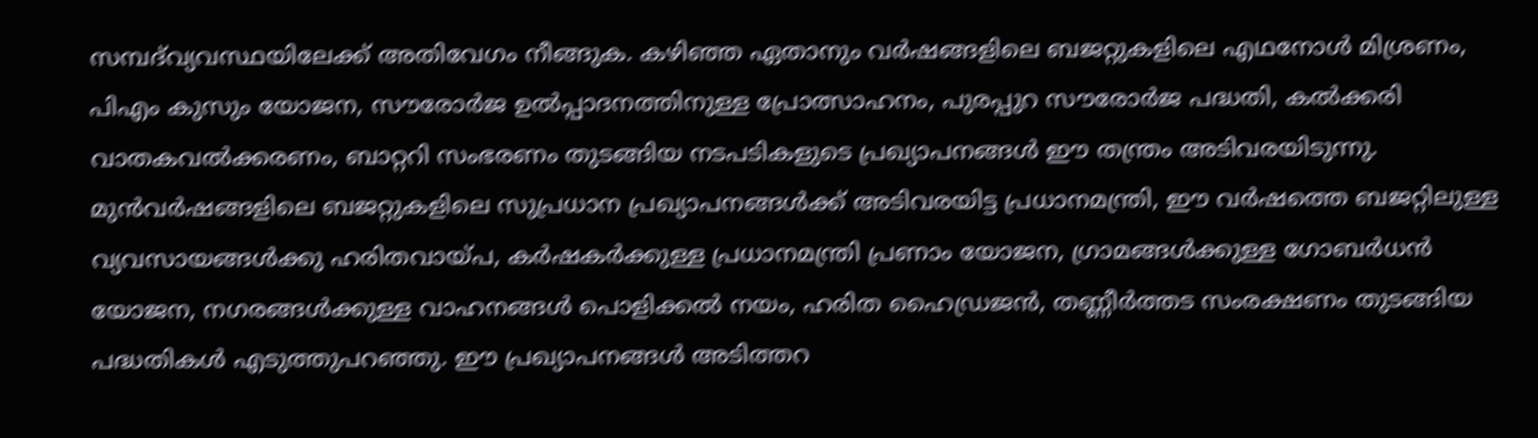സമ്പദ്‌വ്യവസ്ഥയിലേക്ക് അതിവേഗം നീങ്ങുക. കഴിഞ്ഞ ഏതാനും വർഷങ്ങളിലെ ബജറ്റുകളിലെ എഥനോൾ മിശ്രണം, പിഎം കുസും യോജന, സൗരോർജ ഉൽപ്പാദനത്തിനുള്ള പ്രോത്സാഹനം, പുരപ്പുറ സൗരോർജ പദ്ധതി, കൽക്കരി വാതകവൽക്കരണം, ബാറ്ററി സംഭരണം തുടങ്ങിയ നടപടികളുടെ പ്രഖ്യാപനങ്ങൾ ഈ തന്ത്രം അടിവരയിടുന്നു. മുൻവർഷങ്ങളിലെ ബജറ്റുകളിലെ സുപ്രധാന പ്രഖ്യാപനങ്ങൾക്ക് അടിവരയിട്ട പ്രധാനമന്ത്രി, ഈ വർഷത്തെ ബജറ്റിലുള്ള വ്യവസായങ്ങൾക്കു ഹരിതവായ്പ, കർഷകർക്കുള്ള പ്രധാനമന്ത്രി പ്രണാം യോജന, ഗ്രാമങ്ങൾക്കുള്ള ഗോബർധൻ യോജന, നഗരങ്ങൾക്കുള്ള വാഹനങ്ങൾ പൊളിക്കൽ നയം, ഹരിത ഹൈഡ്രജൻ, തണ്ണീർത്തട സംരക്ഷണം തുടങ്ങിയ പദ്ധതികൾ എടുത്തുപറഞ്ഞു. ഈ പ്രഖ്യാപനങ്ങൾ അട‌ിത്തറ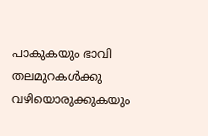പാകുകയും ഭാവി തലമുറകൾക്കു വഴിയൊരുക്കുകയും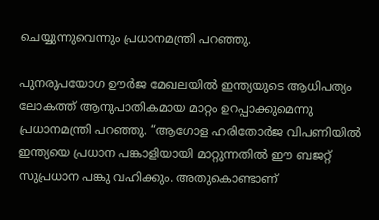ചെയ്യുന്നുവെന്നും പ്രധാനമന്ത്രി പറഞ്ഞു.

പുനരുപയോഗ ഊർജ മേഖലയിൽ ഇന്ത്യയുടെ ആധിപത്യം ലോകത്ത് ആനുപാതികമായ മാറ്റം ഉറപ്പാക്കുമെന്നു പ്രധാനമന്ത്രി പറഞ്ഞു. “ആഗോള ഹരിതോർജ വിപണിയിൽ ഇന്ത്യയെ പ്രധാന പങ്കാളിയായി മാറ്റുന്നതിൽ ഈ ബജറ്റ് സുപ്രധാന പങ്കു വഹിക്കും. അതുകൊണ്ടാണ്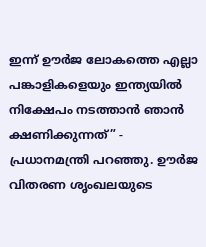ഇന്ന് ഊർജ ലോകത്തെ എല്ലാ പങ്കാളികളെയും ഇന്ത്യയിൽ നിക്ഷേപം നടത്താൻ ഞാൻ ക്ഷണിക്കുന്നത്” - പ്രധാനമന്ത്രി പറഞ്ഞു. ഊർജ വിതരണ ശൃംഖലയുടെ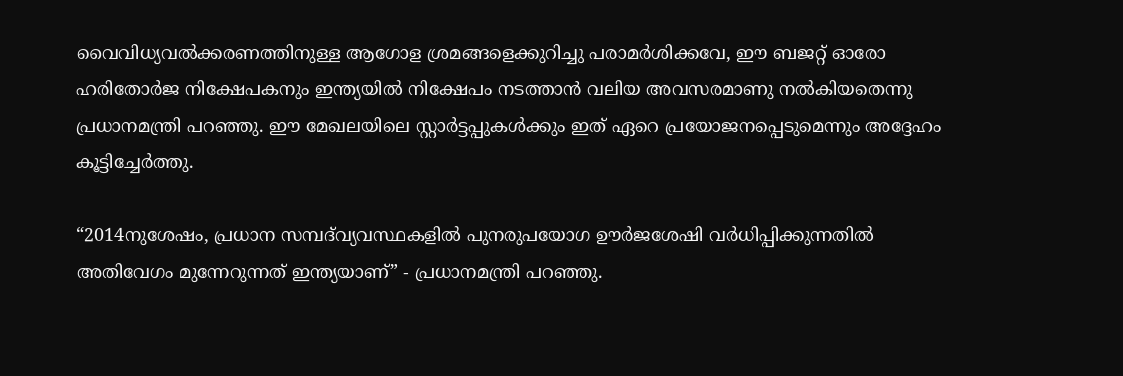വൈവിധ്യവൽക്കരണത്തിനുള്ള ആഗോള ശ്രമങ്ങളെക്കുറിച്ചു പരാമർശിക്കവേ, ഈ ബജറ്റ് ഓരോ ഹരിതോർജ നിക്ഷേപകനും ഇന്ത്യയിൽ നിക്ഷേപം നടത്താൻ വലിയ അവസരമാണു നൽകിയതെന്നു പ്രധാനമന്ത്രി പറഞ്ഞു. ഈ മേഖലയിലെ സ്റ്റാർട്ടപ്പുകൾക്കും ഇത് ഏറെ പ്രയോജനപ്പെടുമെന്നും അദ്ദേഹം കൂട്ടിച്ചേർത്തു.

“2014നുശേഷം, പ്രധാന സമ്പദ്‌വ്യവസ്ഥകളിൽ പുനരുപയോഗ ഊർജശേഷി വർധിപ്പിക്കുന്നതിൽ അതിവേഗം മുന്നേറുന്നത് ഇന്ത്യയാണ്” - പ്രധാനമന്ത്രി പറഞ്ഞു.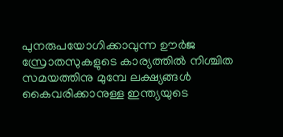പുനരുപയോഗിക്കാവുന്ന ഊർജ സ്രോതസുകളുടെ കാര്യത്തിൽ നിശ്ചിത സമയത്തിനു മുമ്പേ ലക്ഷ്യങ്ങൾ കൈവരിക്കാനുള്ള ഇന്ത്യയുടെ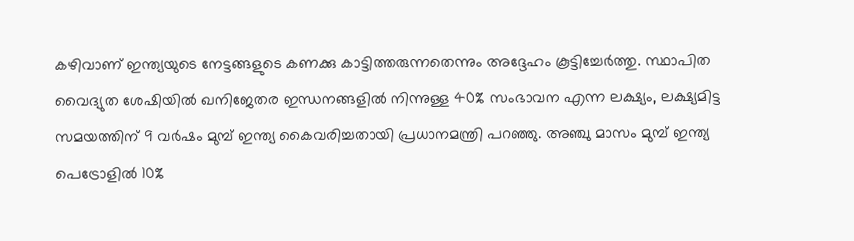കഴിവാണ് ഇന്ത്യയുടെ നേട്ടങ്ങളുടെ കണക്കു കാട്ട‌ിത്തരുന്നതെന്നും അദ്ദേഹം കൂട്ടിച്ചേർത്തു. സ്ഥാപിത വൈദ്യുത ശേഷിയിൽ ഖനിജേതര ഇന്ധനങ്ങളിൽ നിന്നുള്ള 40% സംഭാവന എന്ന ലക്ഷ്യം, ലക്ഷ്യമിട്ട സമയത്തിന് 9 വർഷം മുമ്പ് ഇന്ത്യ കൈവരിച്ചതായി പ്രധാനമന്ത്രി പറഞ്ഞു. അഞ്ചു മാസം മുമ്പ് ഇന്ത്യ പെട്രോളിൽ 10%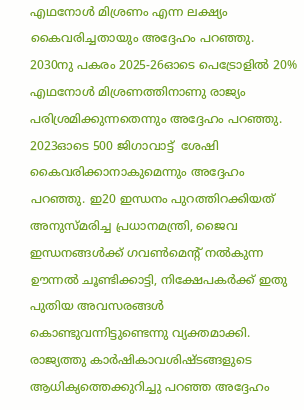എഥനോൾ മിശ്രണം എന്ന ലക്ഷ്യം കൈവരിച്ചതായും അദ്ദേഹം പറഞ്ഞു. 2030നു പകരം 2025-26ഓടെ പെട്രോളിൽ 20% എഥനോൾ മിശ്രണത്തിനാണു രാജ്യം പരിശ്രമിക്കുന്നതെന്നും അദ്ദേഹം പറഞ്ഞു. 2023ഓടെ 500 ജിഗാവാട്ട്  ശേഷി കൈവരിക്കാനാകുമെന്നും അദ്ദേഹം പറഞ്ഞു. ഇ20 ഇന്ധനം പുറത്തിറക്കിയത് അനുസ്മരിച്ച പ്രധാനമന്ത്രി, ജൈവ ഇന്ധനങ്ങൾക്ക് ഗവൺമെന്റ് നൽകുന്ന ഊന്നൽ ചൂണ്ടിക്കാട്ടി, നിക്ഷേപകർക്ക് ഇതു പുതിയ അവസരങ്ങൾ കൊണ്ടുവന്നിട്ടുണ്ടെന്നു വ്യക്തമാക്കി. രാജ്യത്തു കാർഷികാവശിഷ്ടങ്ങളുടെ ആധിക്യത്തെക്കുറിച്ചു പറഞ്ഞ അദ്ദേഹം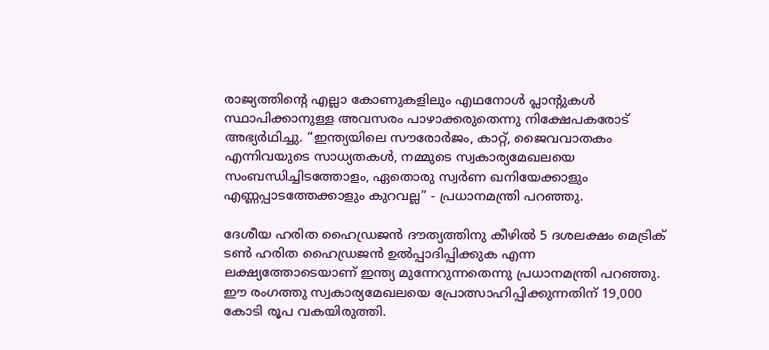രാജ്യത്തിന്റെ എല്ലാ കോണുകളിലും എഥനോൾ പ്ലാന്റുകൾ സ്ഥാപിക്കാനുള്ള അവസരം പാഴാക്കരുതെന്നു നിക്ഷേപകരോട് അഭ്യർഥിച്ചു. “ഇന്ത്യയിലെ സൗരോർജം, കാറ്റ്, ജൈവവാതകം എന്നിവയുടെ സാധ്യതകൾ, നമ്മുടെ സ്വകാര്യമേഖലയെ സംബന്ധിച്ചിടത്തോളം, ഏതൊരു സ്വർണ ഖനിയേക്കാളും എണ്ണപ്പാടത്തേക്കാളും കുറവല്ല” - പ്രധാനമന്ത്രി പറഞ്ഞു.

ദേശീയ ഹരിത ഹൈഡ്രജൻ ദൗത്യത്തിനു കീഴിൽ 5 ദശലക്ഷം മെട്രിക് ടൺ ഹരിത ഹൈഡ്രജൻ ഉൽപ്പാദിപ്പിക്കുക എന്ന ലക്ഷ്യത്തോടെയാണ് ഇന്ത്യ മുന്നേറുന്നതെന്നു പ്രധാനമന്ത്രി പറഞ്ഞു. ഈ രംഗത്തു സ്വകാര്യമേഖലയെ പ്രോത്സാഹിപ്പിക്കുന്നതിന് 19,000 കോടി രൂപ വകയിരുത്തി.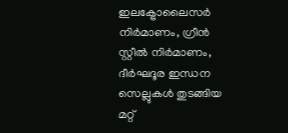ഇലക്ട്രോലൈസർ നിർമാണം, ഗ്രീൻ സ്റ്റീൽ നിർമാണം, ദീർഘദൂര ഇന്ധന സെല്ലുകൾ തുടങ്ങിയ മറ്റ്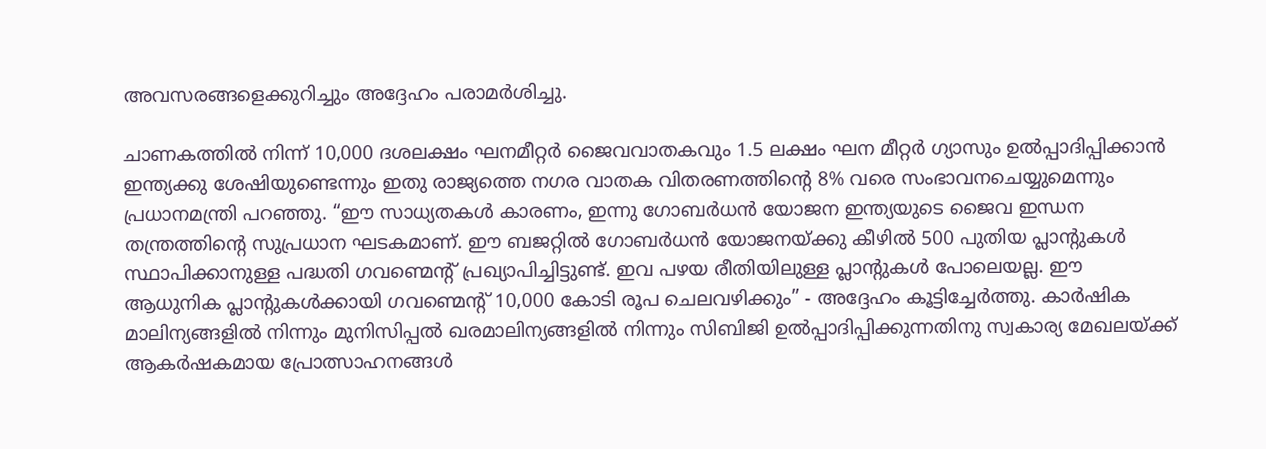അവസരങ്ങളെക്കുറിച്ചും അദ്ദേഹം പരാമർശിച്ചു.

ചാണകത്തിൽ നിന്ന് 10,000 ദശലക്ഷം ഘനമീറ്റർ ജൈവവാതകവും 1.5 ലക്ഷം ഘന മീറ്റർ ഗ്യാസും ഉൽപ്പാദിപ്പിക്കാൻ ഇന്ത്യക്കു ശേഷിയുണ്ടെന്നും ഇതു രാജ്യത്തെ നഗര വാതക വിതരണത്തിന്റെ 8% വരെ സംഭാവനചെയ്യുമെന്നും പ്രധാനമന്ത്രി പറഞ്ഞു. “ഈ സാധ്യതകൾ കാരണം, ഇന്നു ഗോബർധൻ യോജന ഇന്ത്യയുടെ ജൈവ ഇന്ധന തന്ത്രത്തിന്റെ സുപ്രധാന ഘടകമാണ്. ഈ ബജറ്റിൽ ഗോബർധൻ യോജനയ്ക്കു കീഴിൽ 500 പുതിയ പ്ലാന്റുകൾ സ്ഥാപിക്കാനുള്ള പദ്ധതി ഗവണ്മെന്റ് പ്രഖ്യാപിച്ചിട്ടുണ്ട്. ഇവ പഴയ രീതിയിലുള്ള പ്ലാന്റുകൾ പോലെയല്ല. ഈ ആധുനിക പ്ലാന്റുകൾക്കായി ഗവണ്മെന്റ് 10,000 കോടി രൂപ ചെലവഴിക്കും” - അദ്ദേഹം കൂട്ടിച്ചേർത്തു. കാർഷിക മാലിന്യങ്ങളിൽ നിന്നും മുനിസിപ്പൽ ഖരമാലിന്യങ്ങളിൽ നിന്നും സിബിജി ഉൽപ്പാദിപ്പിക്കുന്നതിനു സ്വകാര്യ മേഖലയ്ക്ക് ആകർഷകമായ പ്രോത്സാഹനങ്ങൾ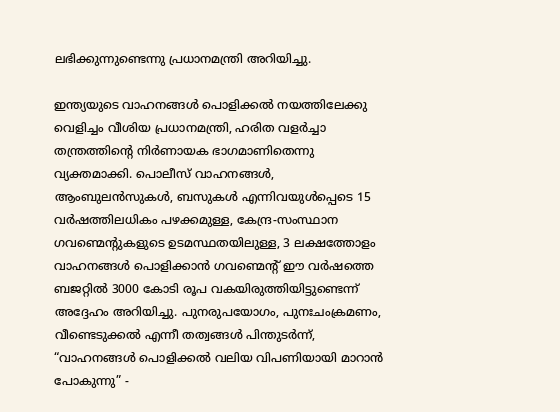ലഭിക്കുന്നുണ്ടെന്നു പ്രധാനമന്ത്രി അറിയിച്ചു.

ഇന്ത്യയുടെ വാഹനങ്ങൾ പൊളിക്കൽ നയത്തിലേക്കു വെളിച്ചം വീശിയ പ്രധാനമന്ത്രി, ഹരിത വളർച്ചാ തന്ത്രത്തിന്റെ നിർണായക ഭാഗമാണിതെന്നു വ്യക്തമാക്കി. പൊലീസ് വാഹനങ്ങൾ, ആംബുലൻസുകൾ, ബസുകൾ എന്നിവയുൾപ്പെടെ 15 വർഷത്തിലധികം പഴക്കമുള്ള, കേന്ദ്ര-സംസ്ഥാന ഗവണ്മെന്റുകളുടെ ഉടമസ്ഥതയിലുള്ള, 3 ലക്ഷത്തോളം വാഹനങ്ങൾ പൊളിക്കാൻ ഗവണ്മെന്റ് ഈ വർഷത്തെ ബജറ്റിൽ 3000 കോടി രൂപ വകയിരുത്തിയിട്ടുണ്ടെന്ന് അദ്ദേഹം അറിയിച്ചു. പുനരുപയോഗം, പുനഃചംക്രമണം, വീണ്ടെടുക്കൽ എന്നീ തത്വങ്ങൾ പിന്തുടർന്ന്, “വാഹനങ്ങൾ പൊളിക്കൽ വലിയ വിപണിയായി മാറാൻ പോകുന്നു” -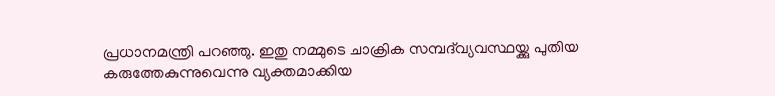പ്രധാനമന്ത്രി പറഞ്ഞു. ഇതു നമ്മുടെ ചാക്രിക സമ്പദ്‌വ്യവസ്ഥയ്ക്കു പുതിയ കരുത്തേകുന്നുവെന്നു വ്യക്തമാക്കിയ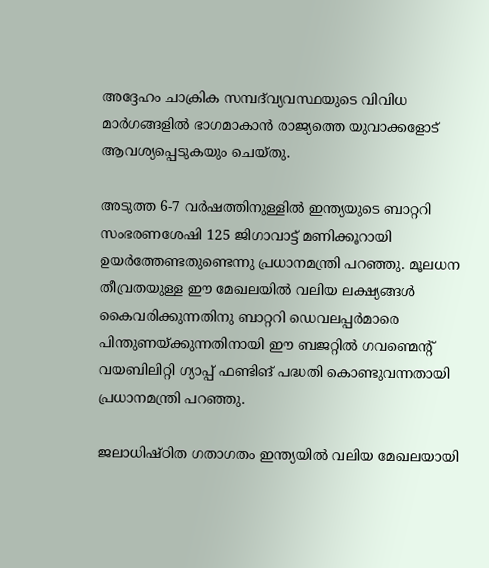അദ്ദേഹം ചാക്രിക സമ്പദ്‌വ്യവസ്ഥയുടെ വിവിധ മാർഗങ്ങളിൽ ഭാഗമാകാൻ രാജ്യത്തെ യുവാക്കളോട് ആവശ്യപ്പെടുകയും ചെയ്തു.

അടുത്ത 6-7 വർഷത്തിനുള്ളിൽ ഇന്ത്യയുടെ ബാറ്ററി സംഭരണശേഷി 125 ജിഗാവാട്ട് മണിക്കൂറായി ഉയർത്തേണ്ടതുണ്ടെന്നു പ്രധാനമന്ത്രി പറഞ്ഞു. മൂലധന തീവ്രതയുള്ള ഈ മേഖലയിൽ വലിയ ലക്ഷ്യങ്ങൾ കൈവരിക്കുന്നതിനു ബാറ്ററി ഡെവലപ്പർമാരെ പിന്തുണയ്ക്കുന്നതിനായി ഈ ബജറ്റിൽ ഗവണ്മെന്റ് വയബിലിറ്റി ഗ്യാപ്പ് ഫണ്ടിങ് പദ്ധതി കൊണ്ടുവന്നതായി പ്രധാനമന്ത്രി പറഞ്ഞു.

ജലാധിഷ്ഠിത ഗതാഗതം ഇന്ത്യയിൽ വലിയ മേഖലയായി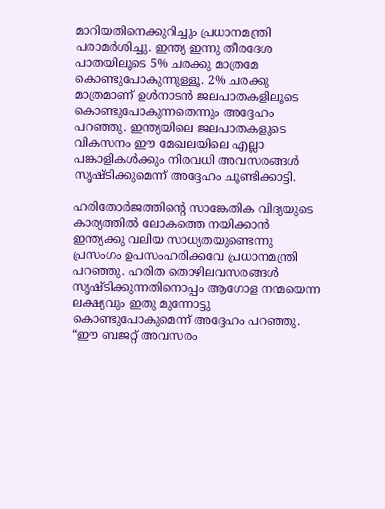മാറിയതിനെക്കുറിച്ചും പ്രധാനമന്ത്രി പരാമർശിച്ചു. ഇന്ത്യ ഇന്നു തീരദേശ പാതയിലൂടെ 5% ചരക്കു മാത്രമേ കൊണ്ടുപോകുന്നുള്ളൂ. 2% ചരക്കു മാത്രമാണ് ഉൾനാടൻ ജലപാതകളിലൂടെ കൊണ്ടുപോകുന്നതെന്നും അദ്ദേഹം പറഞ്ഞു. ഇന്ത്യയിലെ ജലപാതകളുടെ വികസനം ഈ മേഖലയിലെ എല്ലാ പങ്കാളികൾക്കും നിരവധി അവസരങ്ങൾ സൃഷ്ടിക്കുമെന്ന് അദ്ദേഹം ചൂണ്ടിക്കാട്ടി.

ഹരിതോർജത്തിന്റെ സാങ്കേതിക വിദ്യയുടെ കാര്യത്തിൽ ലോകത്തെ നയിക്കാൻ ഇന്ത്യക്കു വലിയ സാധ്യതയുണ്ടെന്നു പ്രസംഗം ഉപസംഹരിക്കവേ പ്രധാനമന്ത്രി പറഞ്ഞു. ഹരിത തൊഴിലവസരങ്ങൾ സൃഷ്ടിക്കുന്നതിനൊപ്പം ആഗോള നന്മയെന്ന ലക്ഷ്യവും ഇതു മുന്നോട്ടു കൊണ്ടുപോകുമെന്ന് അദ്ദേഹം പറഞ്ഞു. “ഈ ബജറ്റ് അവസരം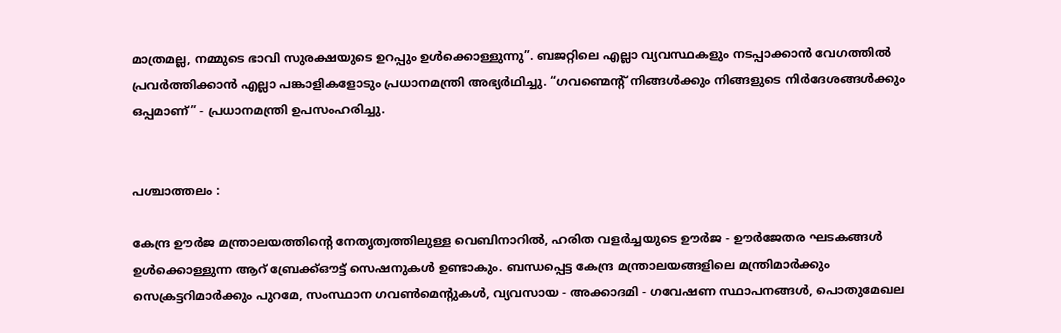മാത്രമല്ല, നമ്മുടെ ഭാവി സുരക്ഷയുടെ ഉറപ്പും ഉൾക്കൊള്ളുന്നു”. ബജറ്റിലെ എല്ലാ വ്യവസ്ഥകളും നടപ്പാക്കാൻ വേഗത്തിൽ പ്രവർത്തിക്കാൻ എല്ലാ പങ്കാളികളോടും പ്രധാനമന്ത്രി അഭ്യർഥിച്ചു. “ഗവണ്മെന്റ് നിങ്ങൾക്കും നിങ്ങളുടെ നിർദേശങ്ങൾക്കും ഒപ്പമാണ്” - പ്രധാനമന്ത്രി ഉപസംഹരിച്ചു.


പശ്ചാത്തലം :

കേന്ദ്ര ഊർജ മന്ത്രാലയത്തിന്റെ നേതൃത്വത്തിലുള്ള വെബിനാറിൽ, ഹരിത വളർച്ചയുടെ ഊർജ - ഊർജേതര ഘടകങ്ങൾ ഉള്‍ക്കൊള്ളുന്ന ആറ് ബ്രേക്ക്ഔട്ട് സെഷനുകള്‍ ഉണ്ടാകും. ബന്ധപ്പെട്ട കേന്ദ്ര മന്ത്രാലയങ്ങളിലെ മന്ത്രിമാര്‍ക്കും സെക്രട്ടറിമാര്‍ക്കും പുറമേ, സംസ്ഥാന ഗവണ്‍മെന്റുകള്‍, വ്യവസായ - അക്കാദമി - ഗവേഷണ സ്ഥാപനങ്ങള്‍, പൊതുമേഖല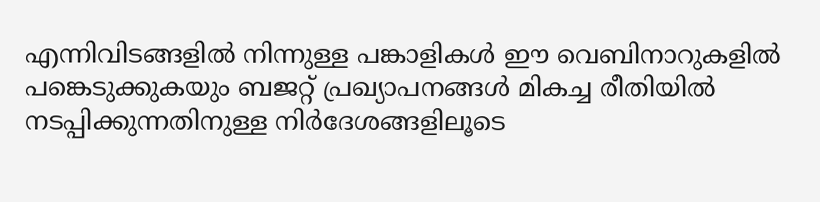എന്നിവിടങ്ങളില്‍ നിന്നുള്ള പങ്കാളികൾ ഈ വെബിനാറുകളില്‍ പങ്കെടുക്കുകയും ബജറ്റ് പ്രഖ്യാപനങ്ങള്‍ മികച്ച രീതിയില്‍ നടപ്പിക്കുന്നതിനുള്ള നിർദേശങ്ങളിലൂടെ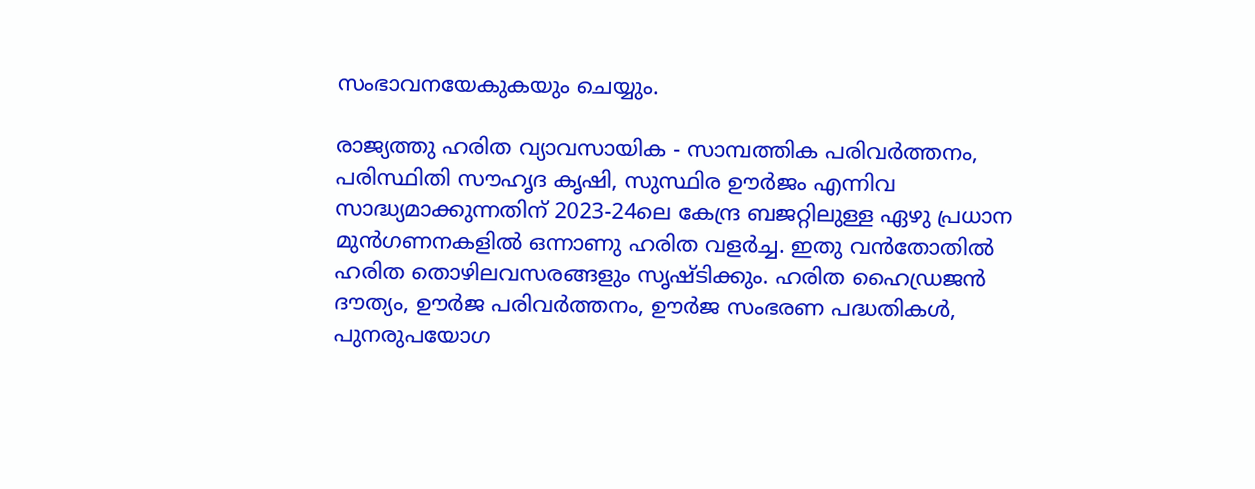സംഭാവനയേകുകയും ചെയ്യും.

രാജ്യത്തു ഹരിത വ്യാവസായിക - സാമ്പത്തിക പരിവര്‍ത്തനം, പരിസ്ഥിതി സൗഹൃദ കൃഷി, സുസ്ഥിര ഊർജം എന്നിവ സാദ്ധ്യമാക്കുന്നതിന് 2023-24ലെ കേന്ദ്ര ബജറ്റിലുള്ള ഏഴു പ്രധാന മുന്‍ഗണനകളില്‍ ഒന്നാണു ഹരിത വളര്‍ച്ച. ഇതു വന്‍തോതില്‍ ഹരിത തൊഴിലവസരങ്ങളും സൃഷ്ടിക്കും. ഹരിത ഹൈഡ്രജന്‍ ദൗത്യം, ഊർജ പരിവര്‍ത്തനം, ഊർജ സംഭരണ പദ്ധതികള്‍, പുനരുപയോഗ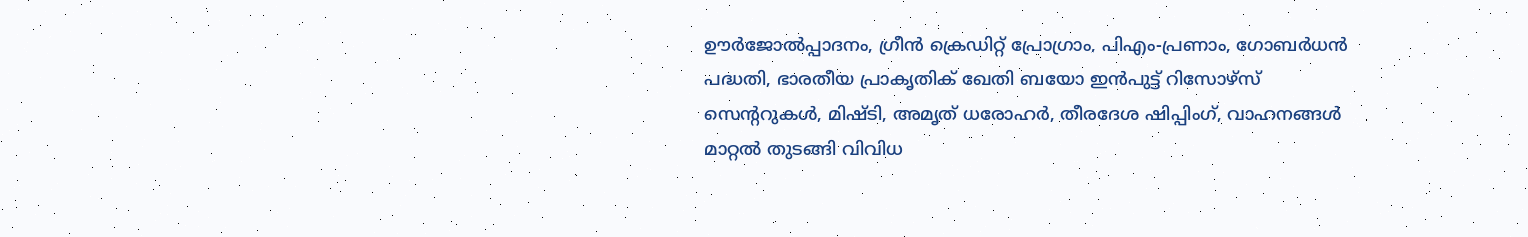ഊര്‍ജോൽപ്പാദനം, ഗ്രീന്‍ ക്രെഡിറ്റ് പ്രോഗ്രാം, പിഎം-പ്രണാം, ഗോബർധന്‍ പദ്ധതി, ഭാരതീയ പ്രാകൃതിക് ഖേതി ബയോ ഇന്‍പുട്ട് റിസോഴ്സ് സെന്ററുകള്‍, മിഷ്ടി, അമൃത് ധരോഹര്‍, തീരദേശ ഷിപ്പിംഗ്, വാഹനങ്ങൾ മാറ്റല്‍ തുടങ്ങി വിവിധ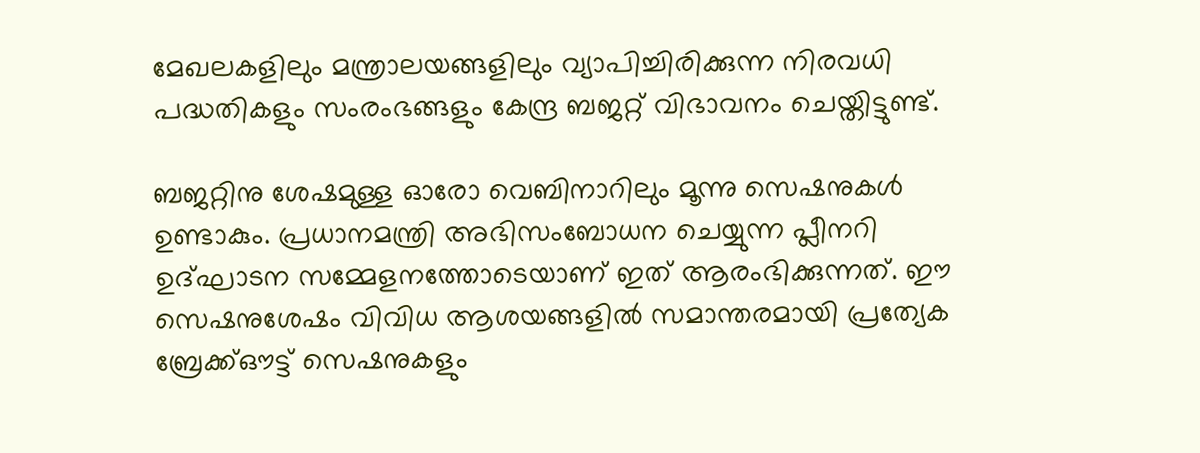മേഖലകളിലും മന്ത്രാലയങ്ങളിലും വ്യാപിച്ചിരിക്കുന്ന നിരവധി പദ്ധതികളും സംരംഭങ്ങളും കേന്ദ്ര ബജറ്റ് വിഭാവനം ചെയ്തിട്ടുണ്ട്.

ബജറ്റിനു ശേഷമുള്ള ഓരോ വെബിനാറിലും മൂന്നു സെഷനുകള്‍ ഉണ്ടാകും. പ്രധാനമന്ത്രി അഭിസംബോധന ചെയ്യുന്ന പ്ലീനറി ഉദ്ഘാടന സമ്മേളനത്തോടെയാണ് ഇത് ആരംഭിക്കുന്നത്. ഈ സെഷനുശേഷം വിവിധ ആശയങ്ങളില്‍ സമാന്തരമായി പ്രത്യേക ബ്രേക്ക്ഔട്ട് സെഷനുകളും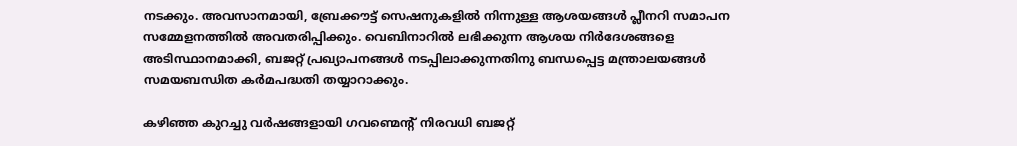നടക്കും. അവസാനമായി, ബ്രേക്കൗട്ട് സെഷനുകളില്‍ നിന്നുള്ള ആശയങ്ങള്‍ പ്ലീനറി സമാപന സമ്മേളനത്തില്‍ അവതരിപ്പിക്കും. വെബിനാറിൽ ലഭിക്കുന്ന ആശയ നിർദേശങ്ങളെ അടിസ്ഥാനമാക്കി, ബജറ്റ് പ്രഖ്യാപനങ്ങള്‍ നടപ്പിലാക്കുന്നതിനു ബന്ധപ്പെട്ട മന്ത്രാലയങ്ങള്‍  സമയബന്ധിത കർമപദ്ധതി തയ്യാറാക്കും.

കഴിഞ്ഞ കുറച്ചു വർഷങ്ങളായി ഗവണ്മെന്റ് നിരവധി ബജറ്റ്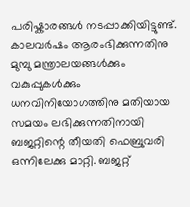പരിഷ്കാരങ്ങൾ നടപ്പാക്കിയിട്ടുണ്ട്. കാലവർഷം ആരംഭിക്കുന്നതിനു മുമ്പു മന്ത്രാലയങ്ങൾക്കും വകുപ്പുകൾക്കും ധനവിനിയോഗത്തിനു മതിയായ സമയം ലഭിക്കുന്നതിനായി ബജറ്റിന്റെ തീയതി ഫെബ്രുവരി ഒന്നിലേക്കു മാറ്റി. ബജറ്റ്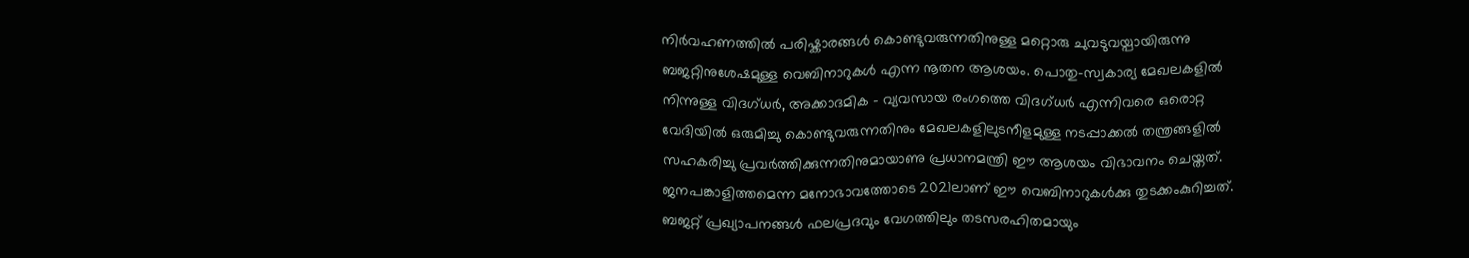നിർവഹണത്തിൽ പരിഷ്കാരങ്ങൾ കൊണ്ടുവരുന്നതിനുള്ള മറ്റൊരു ചുവടുവയ്പായിരുന്നു ബജറ്റിനുശേഷമുള്ള വെബിനാറുകൾ എന്ന നൂതന ആശയം. പൊതു-സ്വകാര്യ മേഖലകളിൽ നിന്നുള്ള വിദഗ്ധർ, അക്കാദമിക - വ്യവസായ രംഗത്തെ വിദഗ്ധർ എന്നിവരെ ഒരൊറ്റ വേദിയിൽ ഒരുമിച്ചു കൊണ്ടുവരുന്നതിനും മേഖലകളിലുടനീളമുള്ള നടപ്പാക്കൽ തന്ത്രങ്ങളിൽ സഹകരിച്ചു പ്രവർത്തിക്കുന്നതിനുമായാണു പ്രധാനമന്ത്രി ഈ ആശയം വിഭാവനം ചെയ്തത്. ജനപങ്കാളിത്തമെന്ന മനോഭാവത്തോടെ 2021ലാണ് ഈ വെബിനാറുകൾക്കു തുടക്കംകുറിച്ചത്. ബജറ്റ് പ്രഖ്യാപനങ്ങൾ ഫലപ്രദവും വേഗത്തിലും തടസരഹിതമായും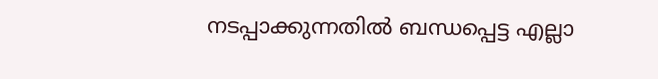നടപ്പാക്കുന്നതിൽ ബന്ധപ്പെട്ട എല്ലാ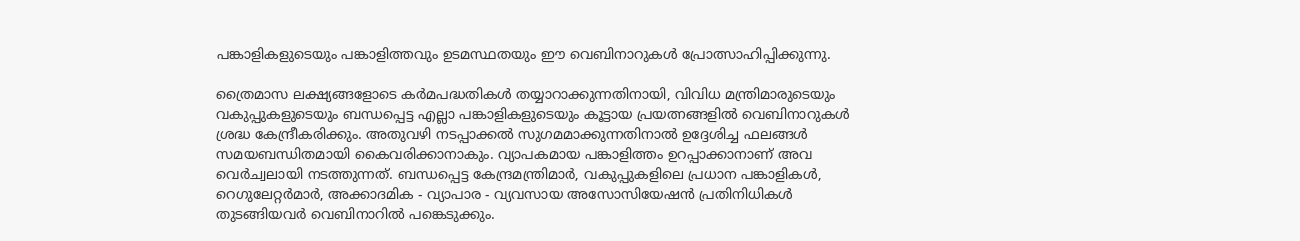പങ്കാളികളുടെയും പങ്കാളിത്തവും ഉടമസ്ഥതയും ഈ വെബിനാറുകൾ പ്രോത്സാഹിപ്പിക്കുന്നു.

ത്രൈമാസ ലക്ഷ്യങ്ങളോടെ കർമപദ്ധതികൾ തയ്യാറാക്കുന്നതിനായി, വിവിധ മന്ത്രിമാരുടെയും വകുപ്പുകളുടെയും ബന്ധപ്പെട്ട എല്ലാ പങ്കാളികളുടെയും കൂട്ടായ പ്രയത്നങ്ങളിൽ വെബിനാറുകൾ ശ്രദ്ധ കേന്ദ്രീകരിക്കും. അതുവഴി നടപ്പാക്കൽ സുഗമമാക്കുന്നതിനാൽ ഉദ്ദേശിച്ച ഫലങ്ങൾ സമയബന്ധിതമായി കൈവരിക്കാനാകും. വ്യാപകമായ പങ്കാളിത്തം ഉറപ്പാക്കാനാണ് അവ വെർച്വലായി നടത്തുന്നത്. ബന്ധപ്പെട്ട കേന്ദ്രമന്ത്രിമാർ, വകുപ്പുകളിലെ പ്രധാന പങ്കാളികൾ, റെഗുലേറ്റർമാർ, അക്കാദമിക - വ്യാപാര - വ്യവസായ അസോസിയേഷൻ പ്രതിനിധികൾ തുടങ്ങിയവർ വെബിനാറിൽ പങ്കെടുക്കും.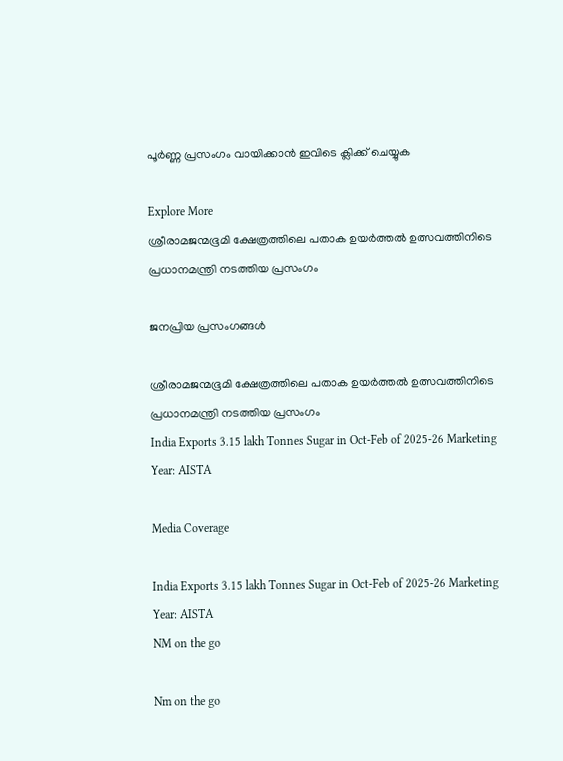പൂർണ്ണ പ്രസംഗം വായിക്കാൻ ഇവിടെ ക്ലിക്ക് ചെയ്യുക

Explore More
ശ്രീരാമജന്മഭൂമി ക്ഷേത്രത്തിലെ പതാക ഉയർത്തൽ ഉത്സവത്തിനിടെ പ്രധാനമന്ത്രി നടത്തിയ പ്രസംഗം

ജനപ്രിയ പ്രസംഗങ്ങൾ

ശ്രീരാമജന്മഭൂമി ക്ഷേത്രത്തിലെ പതാക ഉയർത്തൽ ഉത്സവത്തിനിടെ പ്രധാനമന്ത്രി നടത്തിയ പ്രസംഗം
India Exports 3.15 lakh Tonnes Sugar in Oct-Feb of 2025-26 Marketing Year: AISTA

Media Coverage

India Exports 3.15 lakh Tonnes Sugar in Oct-Feb of 2025-26 Marketing Year: AISTA
NM on the go

Nm on the go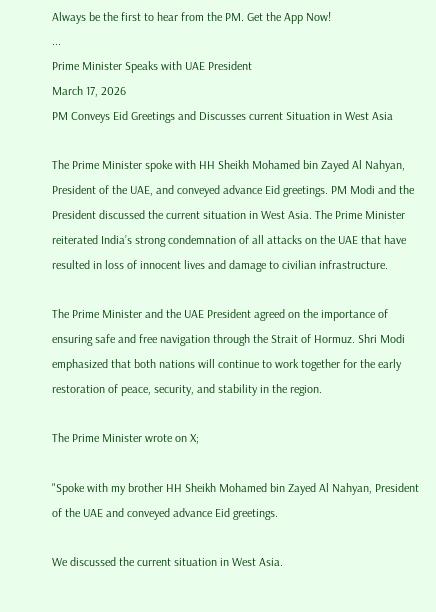Always be the first to hear from the PM. Get the App Now!
...
Prime Minister Speaks with UAE President
March 17, 2026
PM Conveys Eid Greetings and Discusses current Situation in West Asia

The Prime Minister spoke with HH Sheikh Mohamed bin Zayed Al Nahyan, President of the UAE, and conveyed advance Eid greetings. PM Modi and the President discussed the current situation in West Asia. The Prime Minister reiterated India’s strong condemnation of all attacks on the UAE that have resulted in loss of innocent lives and damage to civilian infrastructure.

The Prime Minister and the UAE President agreed on the importance of ensuring safe and free navigation through the Strait of Hormuz. Shri Modi emphasized that both nations will continue to work together for the early restoration of peace, security, and stability in the region.

The Prime Minister wrote on X;

"Spoke with my brother HH Sheikh Mohamed bin Zayed Al Nahyan, President of the UAE and conveyed advance Eid greetings.

We discussed the current situation in West Asia.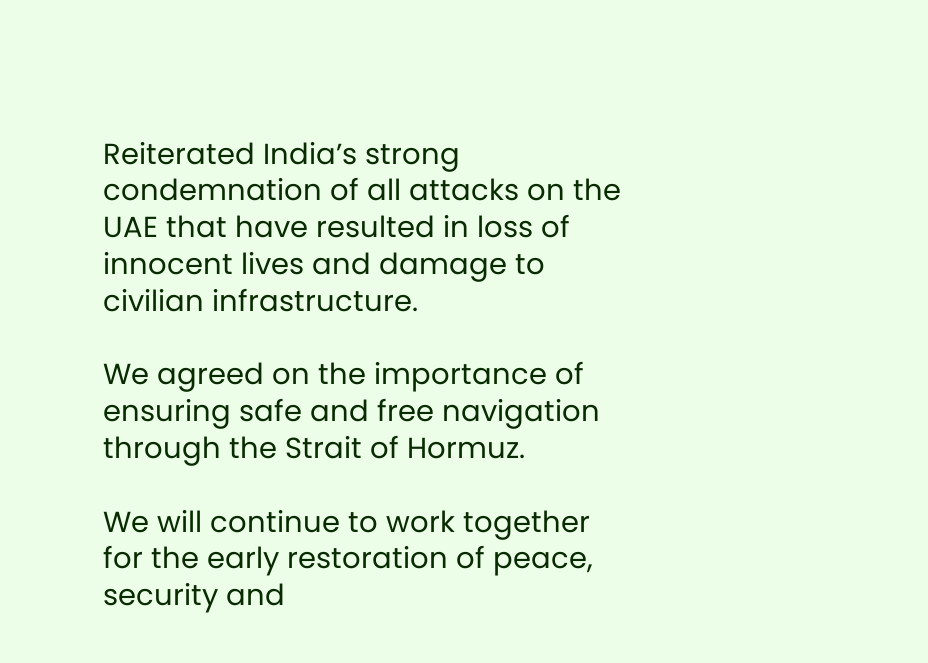Reiterated India’s strong condemnation of all attacks on the UAE that have resulted in loss of innocent lives and damage to civilian infrastructure.

We agreed on the importance of ensuring safe and free navigation through the Strait of Hormuz.

We will continue to work together for the early restoration of peace, security and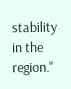stability in the region."